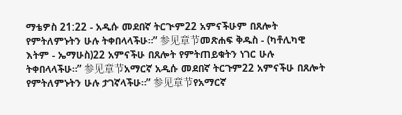ማቴዎስ 21:22 - አዲሱ መደበኛ ትርጒም22 አምናችሁም በጸሎት የምትለምኑትን ሁሉ ትቀበላላችሁ።” 参见章节መጽሐፍ ቅዱስ - (ካቶሊካዊ እትም - ኤማሁስ)22 አምናችሁ በጸሎት የምትጠይቁትን ነገር ሁሉ ትቀበላላችሁ።” 参见章节አማርኛ አዲሱ መደበኛ ትርጉም22 አምናችሁ በጸሎት የምትለምኑትን ሁሉ ታገኛላችሁ።” 参见章节የአማርኛ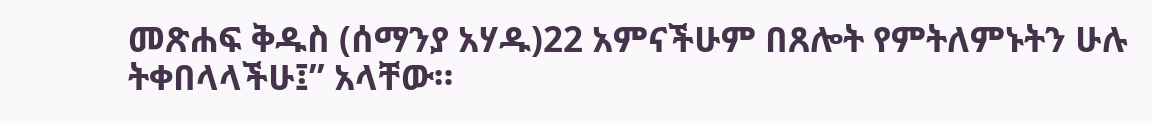መጽሐፍ ቅዱስ (ሰማንያ አሃዱ)22 አምናችሁም በጸሎት የምትለምኑትን ሁሉ ትቀበላላችሁ፤” አላቸው።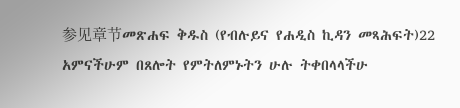参见章节መጽሐፍ ቅዱስ (የብሉይና የሐዲስ ኪዳን መጻሕፍት)22 አምናችሁም በጸሎት የምትለምኑትን ሁሉ ትቀበላላችሁ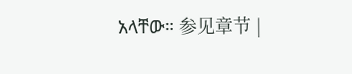አላቸው። 参见章节 |